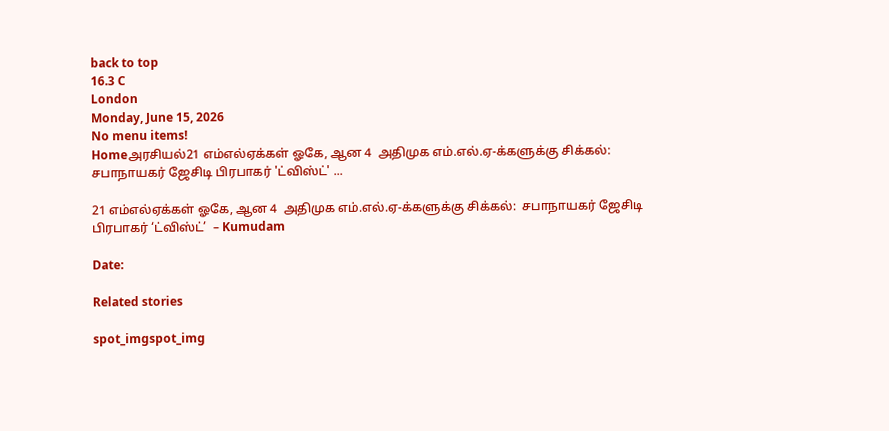back to top
16.3 C
London
Monday, June 15, 2026
No menu items!
Homeஅரசியல்21 எம்எல்ஏக்கள் ஓகே, ஆன 4  அதிமுக எம்.எல்.ஏ-க்களுக்கு சிக்கல்:  சபாநாயகர் ஜேசிடி பிரபாகர் 'ட்விஸ்ட்' ...

21 எம்எல்ஏக்கள் ஓகே, ஆன 4  அதிமுக எம்.எல்.ஏ-க்களுக்கு சிக்கல்:  சபாநாயகர் ஜேசிடி பிரபாகர் ‘ட்விஸ்ட்’  – Kumudam

Date:

Related stories

spot_imgspot_img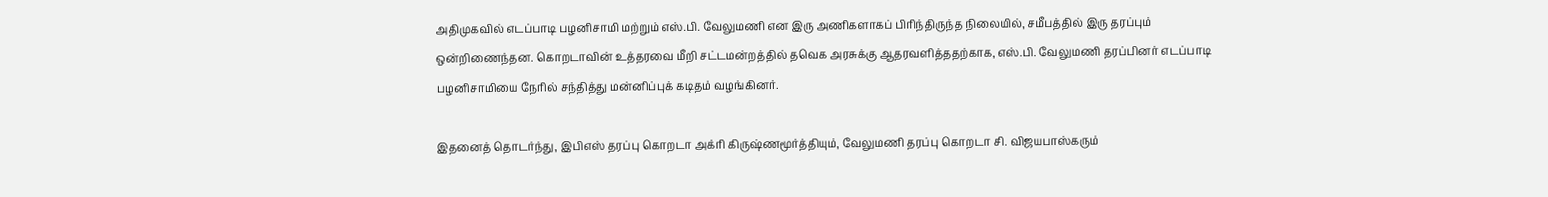அதிமுகவில் எடப்பாடி பழனிசாமி மற்றும் எஸ்.பி. வேலுமணி என இரு அணிகளாகப் பிரிந்திருந்த நிலையில், சமீபத்தில் இரு தரப்பும் ஒன்றிணைந்தன. கொறடாவின் உத்தரவை மீறி சட்டமன்றத்தில் தவெக அரசுக்கு ஆதரவளித்ததற்காக, எஸ்.பி. வேலுமணி தரப்பினர் எடப்பாடி பழனிசாமியை நேரில் சந்தித்து மன்னிப்புக் கடிதம் வழங்கினர்.

இதனைத் தொடர்ந்து, இபிஎஸ் தரப்பு கொறடா அக்ரி கிருஷ்ணமூர்த்தியும், வேலுமணி தரப்பு கொறடா சி. விஜயபாஸ்கரும்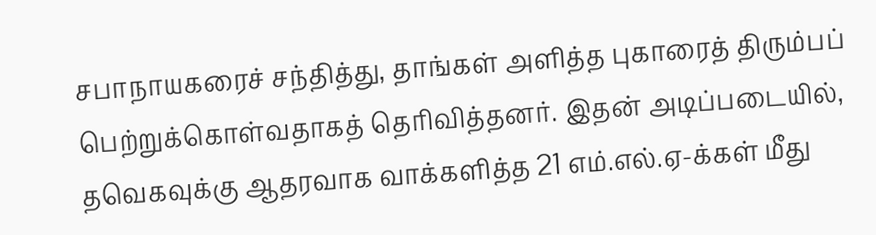சபாநாயகரைச் சந்தித்து, தாங்கள் அளித்த புகாரைத் திரும்பப் பெற்றுக்கொள்வதாகத் தெரிவித்தனர். இதன் அடிப்படையில், தவெகவுக்கு ஆதரவாக வாக்களித்த 21 எம்.எல்.ஏ-க்கள் மீது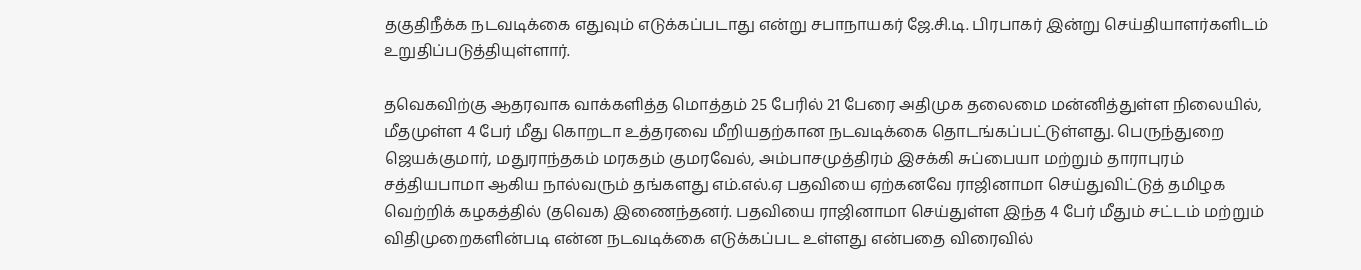தகுதிநீக்க நடவடிக்கை எதுவும் எடுக்கப்படாது என்று சபாநாயகர் ஜே.சி.டி. பிரபாகர் இன்று செய்தியாளர்களிடம் உறுதிப்படுத்தியுள்ளார்.

தவெகவிற்கு ஆதரவாக வாக்களித்த மொத்தம் 25 பேரில் 21 பேரை அதிமுக தலைமை மன்னித்துள்ள நிலையில், மீதமுள்ள 4 பேர் மீது கொறடா உத்தரவை மீறியதற்கான நடவடிக்கை தொடங்கப்பட்டுள்ளது. பெருந்துறை ஜெயக்குமார், மதுராந்தகம் மரகதம் குமரவேல், அம்பாசமுத்திரம் இசக்கி சுப்பையா மற்றும் தாராபுரம் சத்தியபாமா ஆகிய நால்வரும் தங்களது எம்.எல்.ஏ பதவியை ஏற்கனவே ராஜினாமா செய்துவிட்டுத் தமிழக வெற்றிக் கழகத்தில் (தவெக) இணைந்தனர். பதவியை ராஜினாமா செய்துள்ள இந்த 4 பேர் மீதும் சட்டம் மற்றும் விதிமுறைகளின்படி என்ன நடவடிக்கை எடுக்கப்பட உள்ளது என்பதை விரைவில்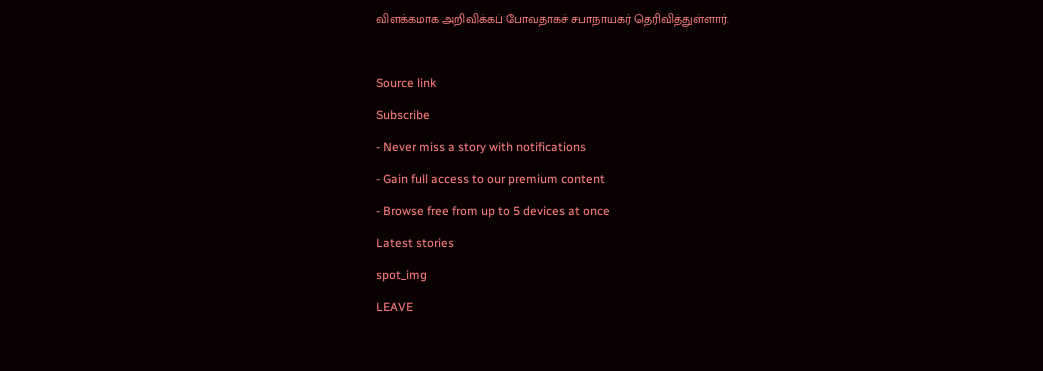விளக்கமாக அறிவிக்கப் போவதாகச் சபாநாயகர் தெரிவித்துள்ளார்.



Source link

Subscribe

- Never miss a story with notifications

- Gain full access to our premium content

- Browse free from up to 5 devices at once

Latest stories

spot_img

LEAVE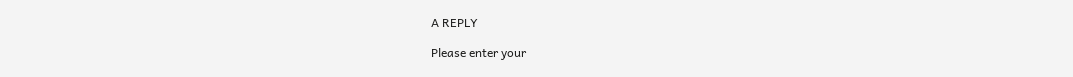A REPLY

Please enter your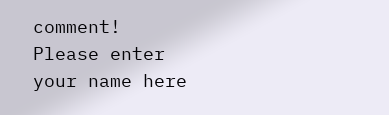comment!
Please enter your name here